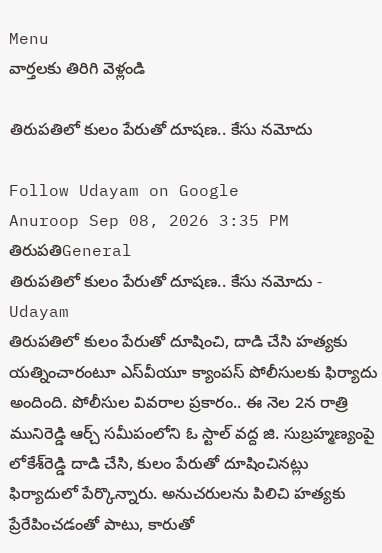Menu
వార్తలకు తిరిగి వెళ్లండి

తిరుపతిలో కులం పేరుతో దూషణ.. కేసు నమోదు

Follow Udayam on Google
Anuroop Sep 08, 2026 3:35 PM తిరుపతిGeneral
తిరుపతిలో కులం పేరుతో దూషణ.. కేసు నమోదు - Udayam
తిరుపతిలో కులం పేరుతో దూషించి, దాడి చేసి హత్యకు యత్నించారంటూ ఎస్‌వీయూ క్యాంపస్‌ పోలీసులకు ఫిర్యాదు అందింది. పోలీసుల వివరాల ప్రకారం.. ఈ నెల 2న రాత్రి మునిరెడ్డి ఆర్చ్‌ సమీపంలోని ఓ స్టాల్‌ వద్ద జి. సుబ్రహ్మణ్యంపై లోకేశ్‌రెడ్డి దాడి చేసి, కులం పేరుతో దూషించినట్లు ఫిర్యాదులో పేర్కొన్నారు. అనుచరులను పిలిచి హత్యకు ప్రేరేపించడంతో పాటు, కారుతో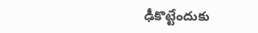ఢీకొట్టేందుకు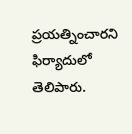ప్రయత్నించారని ఫిర్యాదులో తెలిపారు.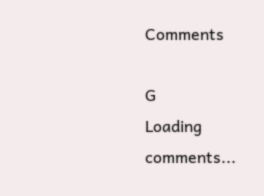Comments

G
Loading comments...